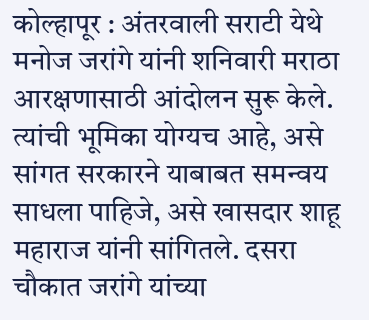कोल्हापूर : अंतरवाली सराटी येथे मनोज जरांगे यांनी शनिवारी मराठा आरक्षणासाठी आंदोलन सुरू केले. त्यांची भूमिका योग्यच आहे, असे सांगत सरकारने याबाबत समन्वय साधला पाहिजे, असे खासदार शाहू महाराज यांनी सांगितले. दसरा चौकात जरांगे यांच्या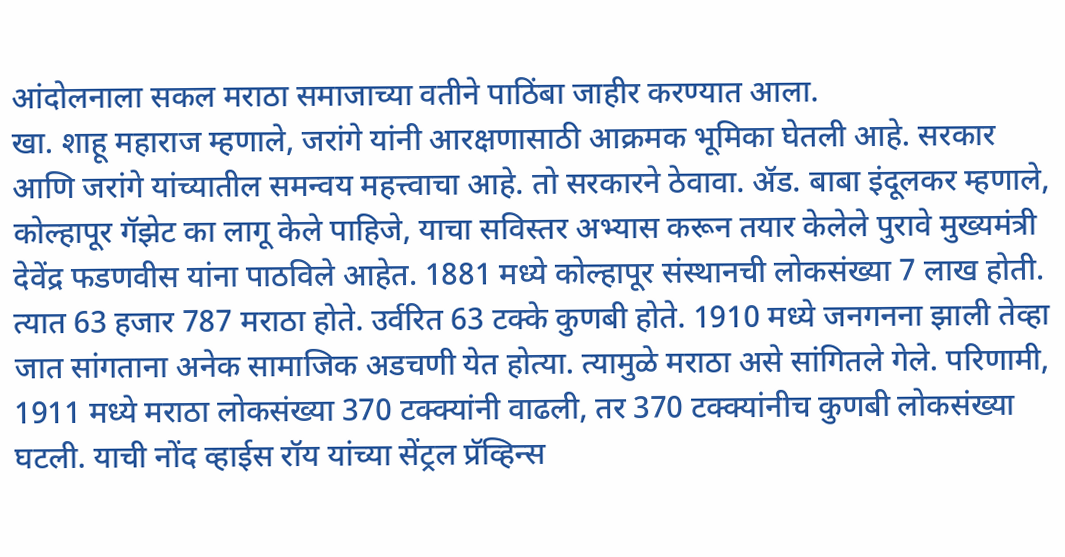आंदोलनाला सकल मराठा समाजाच्या वतीने पाठिंबा जाहीर करण्यात आला.
खा. शाहू महाराज म्हणाले, जरांगे यांनी आरक्षणासाठी आक्रमक भूमिका घेतली आहे. सरकार आणि जरांगे यांच्यातील समन्वय महत्त्वाचा आहे. तो सरकारने ठेवावा. ॲड. बाबा इंदूलकर म्हणाले, कोल्हापूर गॅझेट का लागू केले पाहिजे, याचा सविस्तर अभ्यास करून तयार केलेले पुरावे मुख्यमंत्री देवेंद्र फडणवीस यांना पाठविले आहेत. 1881 मध्ये कोल्हापूर संस्थानची लोकसंख्या 7 लाख होती. त्यात 63 हजार 787 मराठा होते. उर्वरित 63 टक्के कुणबी होते. 1910 मध्ये जनगनना झाली तेव्हा जात सांगताना अनेक सामाजिक अडचणी येत होत्या. त्यामुळे मराठा असे सांगितले गेले. परिणामी, 1911 मध्ये मराठा लोकसंख्या 370 टक्क्यांनी वाढली, तर 370 टक्क्यांनीच कुणबी लोकसंख्या घटली. याची नोंद व्हाईस रॉय यांच्या सेंट्रल प्रॅव्हिन्स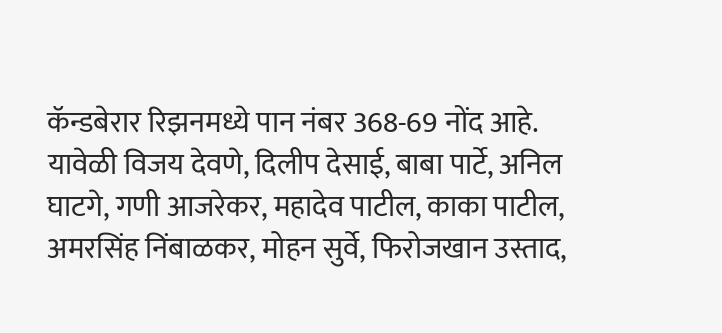कॅन्डबेरार रिझनमध्ये पान नंबर 368-69 नोंद आहे.
यावेळी विजय देवणे, दिलीप देसाई, बाबा पार्टे, अनिल घाटगे, गणी आजरेकर, महादेव पाटील, काका पाटील, अमरसिंह निंबाळकर, मोहन सुर्वे, फिरोजखान उस्ताद,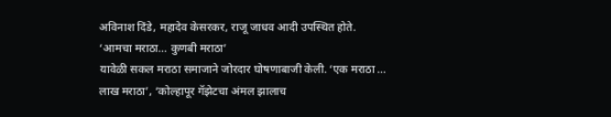अविनाश दिंडे, महादेव केसरकर, राजू जाधव आदी उपस्थित होते.
‘आमचा मराठा... कुणबी मराठा’
यावेळी सकल मराठा समाजाने जोरदार घोषणाबाजी केली. ‘एक मराठा ... लाख मराठा’, ‘कोल्हापूर गॅझेटचा अंमल झालाच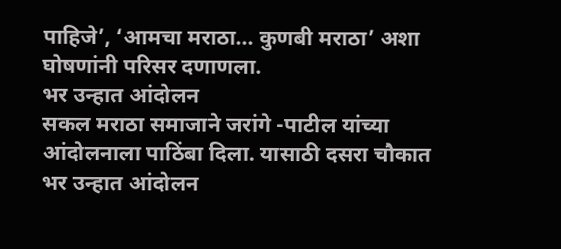पाहिजे’, ‘आमचा मराठा... कुणबी मराठा’ अशा घोषणांनी परिसर दणाणला.
भर उन्हात आंदोलन
सकल मराठा समाजाने जरांगे -पाटील यांच्या आंदोलनाला पाठिंबा दिला. यासाठी दसरा चौकात भर उन्हात आंदोलन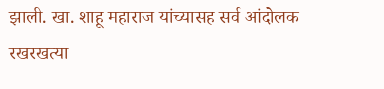झाली. खा. शाहू महाराज यांच्यासह सर्व आंदोलक रखरखत्या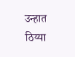उन्हात ठिय्या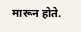मारून होते.